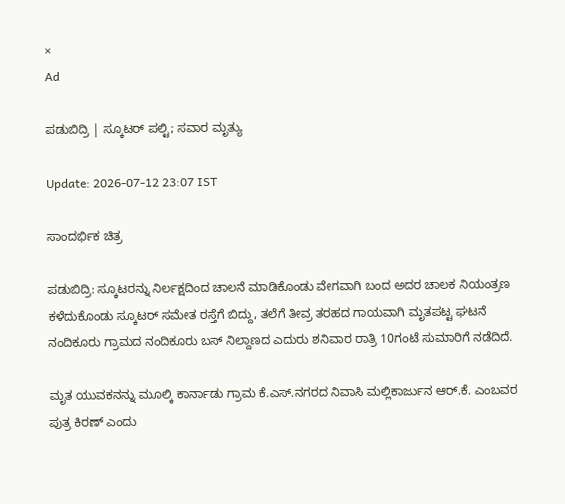×
Ad

ಪಡುಬಿದ್ರಿ | ಸ್ಕೂಟರ್ ಪಲ್ಟಿ; ಸವಾರ ಮೃತ್ಯು

Update: 2026-07-12 23:07 IST

ಸಾಂದರ್ಭಿಕ ಚಿತ್ರ

ಪಡುಬಿದ್ರಿ: ಸ್ಕೂಟರನ್ನು ನಿರ್ಲಕ್ಷದಿಂದ ಚಾಲನೆ ಮಾಡಿಕೊಂಡು ವೇಗವಾಗಿ ಬಂದ ಅದರ ಚಾಲಕ ನಿಯಂತ್ರಣ ಕಳೆದುಕೊಂಡು ಸ್ಕೂಟರ್ ಸಮೇತ ರಸ್ತೆಗೆ ಬಿದ್ದು, ತಲೆಗೆ ತೀವ್ರ ತರಹದ ಗಾಯವಾಗಿ ಮೃತಪಟ್ಟ ಘಟನೆ ನಂದಿಕೂರು ಗ್ರಾಮದ ನಂದಿಕೂರು ಬಸ್ ನಿಲ್ದಾಣದ ಎದುರು ಶನಿವಾರ ರಾತ್ರಿ 10ಗಂಟೆ ಸುಮಾರಿಗೆ ನಡೆದಿದೆ.

ಮೃತ ಯುವಕನನ್ನು ಮೂಲ್ಕಿ ಕಾರ್ನಾಡು ಗ್ರಾಮ ಕೆ.ಎಸ್.ನಗರದ ನಿವಾಸಿ ಮಲ್ಲಿಕಾರ್ಜುನ ಆರ್.ಕೆ. ಎಂಬವರ ಪುತ್ರ ಕಿರಣ್ ಎಂದು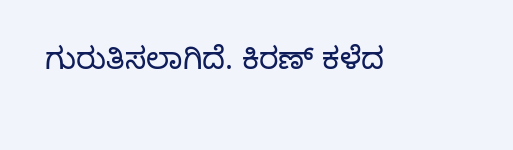ಗುರುತಿಸಲಾಗಿದೆ. ಕಿರಣ್ ಕಳೆದ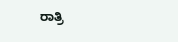ರಾತ್ರಿ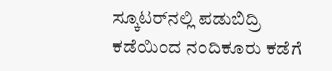ಸ್ಕೂಟರ್‌ನಲ್ಲಿ ಪಡುಬಿದ್ರಿ ಕಡೆಯಿಂದ ನಂದಿಕೂರು ಕಡೆಗೆ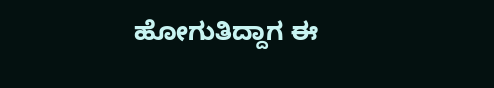ಹೋಗುತಿದ್ದಾಗ ಈ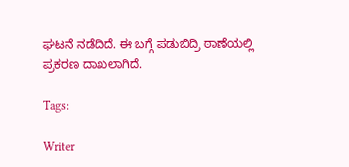ಘಟನೆ ನಡೆದಿದೆ. ಈ ಬಗ್ಗೆ ಪಡುಬಿದ್ರಿ ಠಾಣೆಯಲ್ಲಿ ಪ್ರಕರಣ ದಾಖಲಾಗಿದೆ.

Tags:

Writer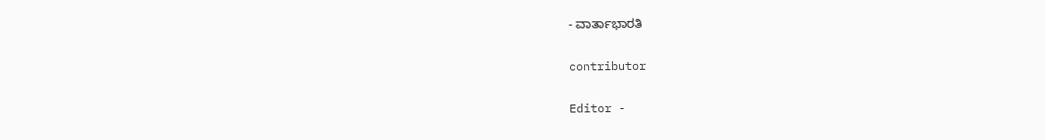- ವಾರ್ತಾಭಾರತಿ

contributor

Editor -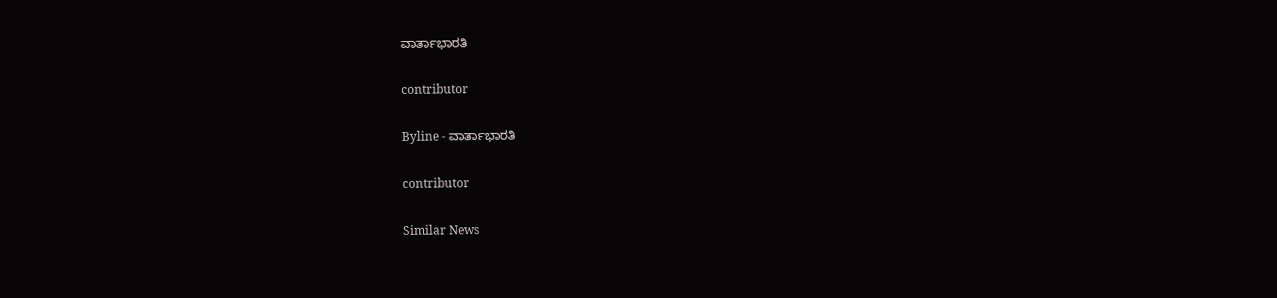ವಾರ್ತಾಭಾರತಿ

contributor

Byline - ವಾರ್ತಾಭಾರತಿ

contributor

Similar News